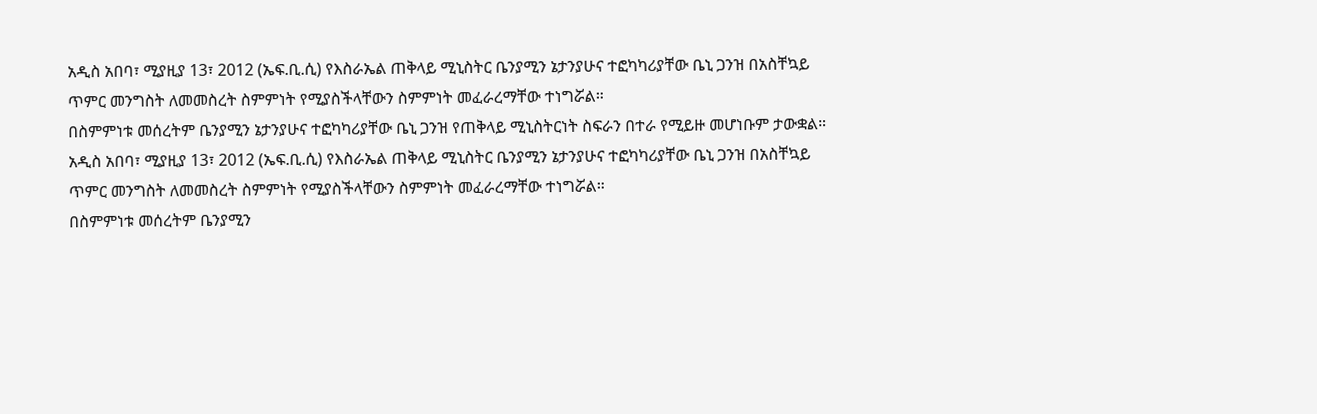አዲስ አበባ፣ ሚያዚያ 13፣ 2012 (ኤፍ.ቢ.ሲ) የእስራኤል ጠቅላይ ሚኒስትር ቤንያሚን ኔታንያሁና ተፎካካሪያቸው ቤኒ ጋንዝ በአስቸኳይ ጥምር መንግስት ለመመስረት ስምምነት የሚያስችላቸውን ስምምነት መፈራረማቸው ተነግሯል።
በስምምነቱ መሰረትም ቤንያሚን ኔታንያሁና ተፎካካሪያቸው ቤኒ ጋንዝ የጠቅላይ ሚኒስትርነት ስፍራን በተራ የሚይዙ መሆነቡም ታውቋል።
አዲስ አበባ፣ ሚያዚያ 13፣ 2012 (ኤፍ.ቢ.ሲ) የእስራኤል ጠቅላይ ሚኒስትር ቤንያሚን ኔታንያሁና ተፎካካሪያቸው ቤኒ ጋንዝ በአስቸኳይ ጥምር መንግስት ለመመስረት ስምምነት የሚያስችላቸውን ስምምነት መፈራረማቸው ተነግሯል።
በስምምነቱ መሰረትም ቤንያሚን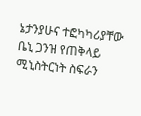ኔታንያሁና ተፎካካሪያቸው ቤኒ ጋንዝ የጠቅላይ ሚኒስትርነት ስፍራን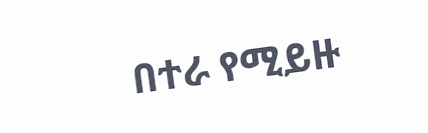በተራ የሚይዙ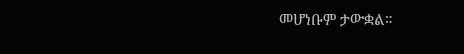መሆነቡም ታውቋል።